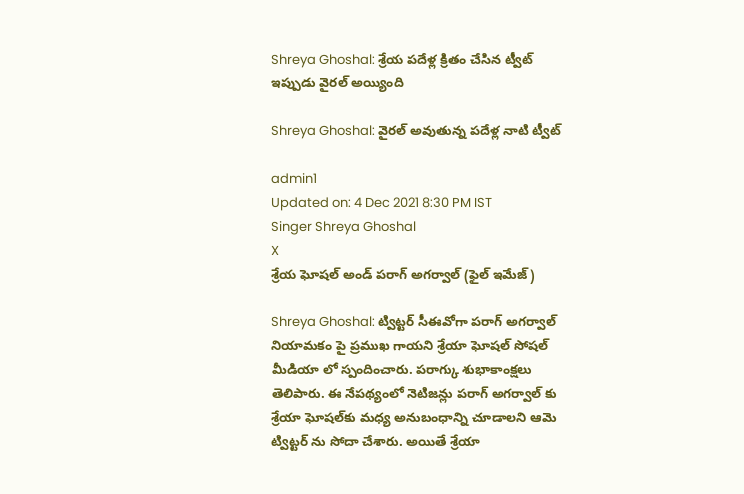Shreya Ghoshal: శ్రేయ పదేళ్ల క్రితం చేసిన ట్వీట్ ఇప్పుడు వైరల్ అయ్యింది

Shreya Ghoshal: వైరల్ అవుతున్న పదేళ్ల నాటి ట్వీట్

admin1
Updated on: 4 Dec 2021 8:30 PM IST
Singer Shreya Ghoshal
X
శ్రేయ ఘోషల్ అండ్ పరాగ్ అగర్వాల్ (ఫైల్ ఇమేజ్)

Shreya Ghoshal: ట్విట్టర్ సీఈవోగా పరాగ్ అగర్వాల్ నియామకం పై ప్రముఖ గాయని శ్రేయా ఘోషల్‌ సోషల్ మీడియా లో స్పందించారు. పరాగ్కు శుభాకాంక్షలు తెలిపారు. ఈ నేపథ్యంలో నెటిజన్లు పరాగ్ అగర్వాల్‌ కు శ్రేయా ఘోషల్‌కు మధ్య అనుబంధాన్ని చూడాలని ఆమె ట్విట్టర్ ను సోదా చేశారు. అయితే శ్రేయా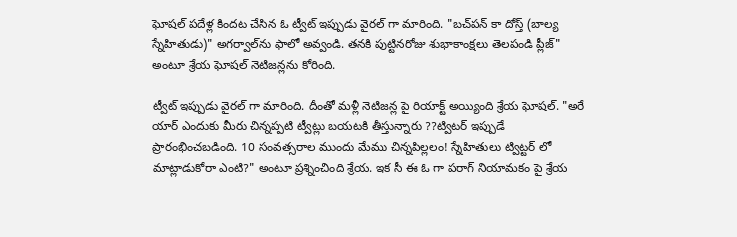ఘోషల్‌ పదేళ్ల కిందట చేసిన ఓ ట్వీట్ ఇప్పుడు వైరల్ గా మారింది. "బచ్‌పన్ కా దోస్త్ (బాల్య స్నేహితుడు)" అగర్వాల్‌ను ఫాలో అవ్వండి. తనకి పుట్టినరోజు శుభాకాంక్షలు తెలపండి ప్లీజ్" అంటూ శ్రేయ ఘోషల్ నెటిజన్లను కోరింది.

ట్వీట్ ఇప్పుడు వైరల్ గా మారింది. దీంతో మళ్లీ నెటిజన్ల పై రియాక్ట్ అయ్యింది శ్రేయ ఘోషల్. "అరే యార్ ఎందుకు మీరు చిన్నప్పటి ట్వీట్లు బయటకి తీస్తున్నారు ??ట్విటర్ ఇప్పుడే ప్రారంభించబడింది. 10 సంవత్సరాల ముందు మేము చిన్నపిల్లలం! స్నేహితులు ట్విట్టర్ లో మాట్లాడుకోరా ఎంటి?" అంటూ ప్రశ్నించింది శ్రేయ. ఇక సీ ఈ ఓ గా పరాగ్ నియామకం పై శ్రేయ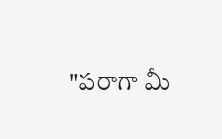"పరాగా మీ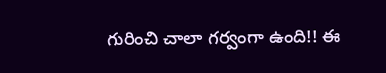గురించి చాలా గర్వంగా ఉంది!! ఈ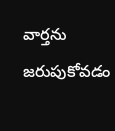వార్తను జరుపుకోవడం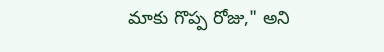మాకు గొప్ప రోజు," అని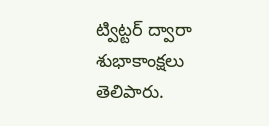ట్విట్టర్ ద్వారా శుభాకాంక్షలు తెలిపారు.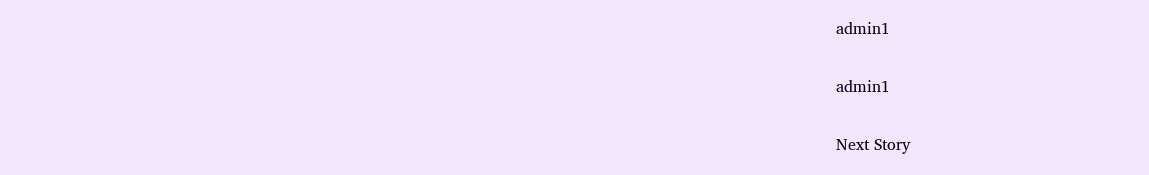admin1

admin1

Next Story